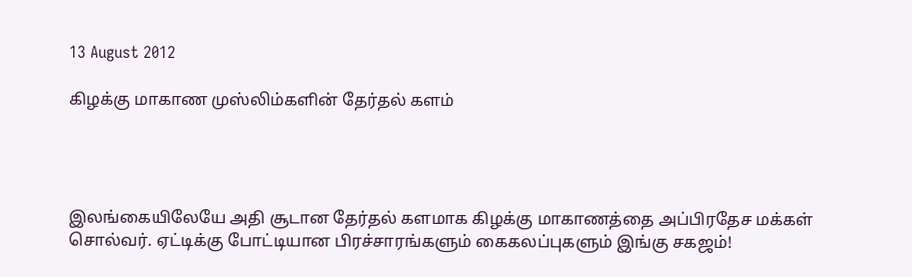13 August 2012

கிழக்கு மாகாண முஸ்லிம்களின் தேர்தல் களம்




இலங்கையிலேயே அதி சூடான தேர்தல் களமாக கிழக்கு மாகாணத்தை அப்பிரதேச மக்கள் சொல்வர். ஏட்டிக்கு போட்டியான பிரச்சாரங்களும் கைகலப்புகளும் இங்கு சகஜம்!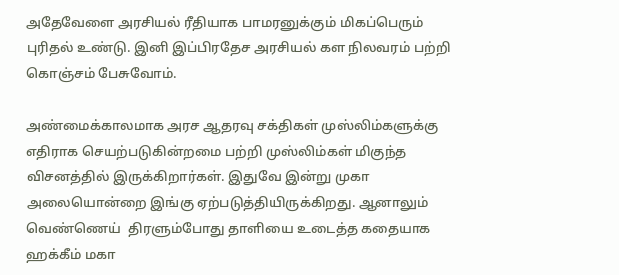அதேவேளை அரசியல் ரீதியாக பாமரனுக்கும் மிகப்பெரும் புரிதல் உண்டு. இனி இப்பிரதேச அரசியல் கள நிலவரம் பற்றி கொஞ்சம் பேசுவோம்.

அண்மைக்காலமாக அரச ஆதரவு சக்திகள் முஸ்லிம்களுக்கு எதிராக செயற்படுகின்றமை பற்றி முஸ்லிம்கள் மிகுந்த விசனத்தில் இருக்கிறார்கள். இதுவே இன்று முகா அலையொன்றை இங்கு ஏற்படுத்தியிருக்கிறது. ஆனாலும் வெண்ணெய்  திரளும்போது தாளியை உடைத்த கதையாக ஹக்கீம் மகா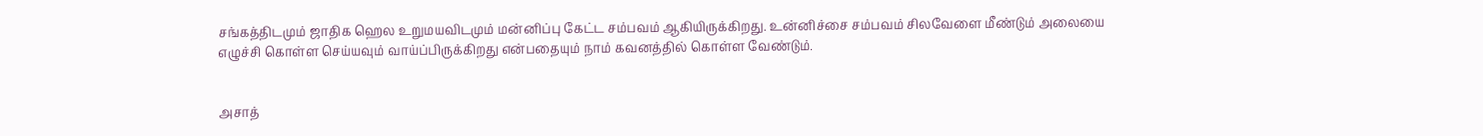சங்கத்திடமும் ஜாதிக ஹெல உறுமயவிடமும் மன்னிப்பு கேட்ட சம்பவம் ஆகியிருக்கிறது. உன்னிச்சை சம்பவம் சிலவேளை மீண்டும் அலையை எழுச்சி கொள்ள செய்யவும் வாய்ப்பிருக்கிறது என்பதையும் நாம் கவனத்தில் கொள்ள வேண்டும்.


அசாத்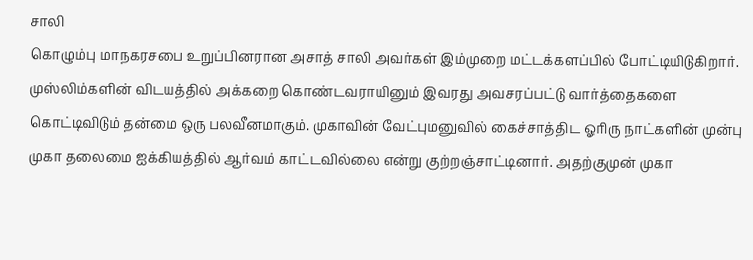சாலி
கொழும்பு மாநகரசபை உறுப்பினரான அசாத் சாலி அவர்கள் இம்முறை மட்டக்களப்பில் போட்டியிடுகிறார். முஸ்லிம்களின் விடயத்தில் அக்கறை கொண்டவராயினும் இவரது அவசரப்பட்டு வார்த்தைகளை கொட்டிவிடும் தன்மை ஒரு பலவீனமாகும். முகாவின் வேட்புமனுவில் கைச்சாத்திட ஓரிரு நாட்களின் முன்பு முகா தலைமை ஐக்கியத்தில் ஆர்வம் காட்டவில்லை என்று குற்றஞ்சாட்டினார். அதற்குமுன் முகா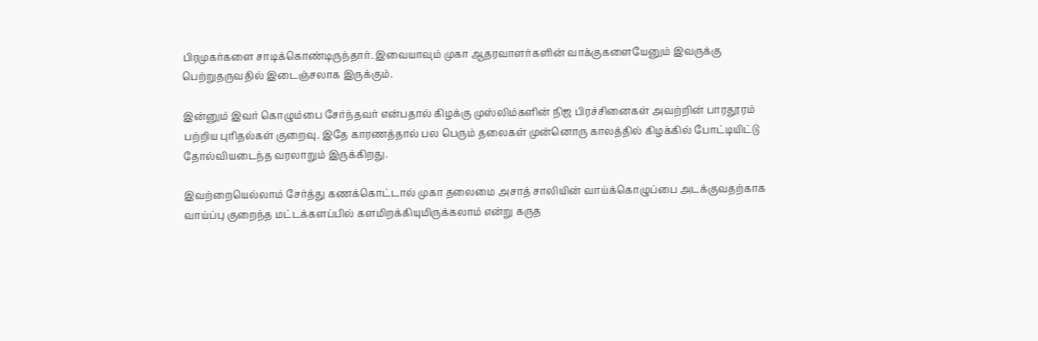பிரமுகர்களை சாடிக்கொண்டிருந்தார். இவையாவும் முகா ஆதரவாளர்களின் வாக்குகளையேனும் இவருக்கு பெற்றுதருவதில் இடைஞ்சலாக இருக்கும்.

இன்னும் இவர் கொழும்பை சேர்ந்தவர் என்பதால் கிழக்கு முஸ்லிம்களின் நிஜ பிரச்சினைகள் அவற்றின் பாரதூரம் பற்றிய புரிதல்கள் குறைவு. இதே காரணத்தால் பல பெரும் தலைகள் முன்னொரு காலத்தில் கிழக்கில் போட்டியிட்டு தோல்வியடைந்த வரலாறும் இருக்கிறது.

இவற்றையெல்லாம் சேர்த்து கணக்கொட்டால் முகா தலைமை அசாத் சாலியின் வாய்க்கொழுப்பை அடக்குவதற்காக வாய்ப்பு குறைந்த மட்டக்களப்பில் களமிறக்கியுமிருக்கலாம் என்று கருத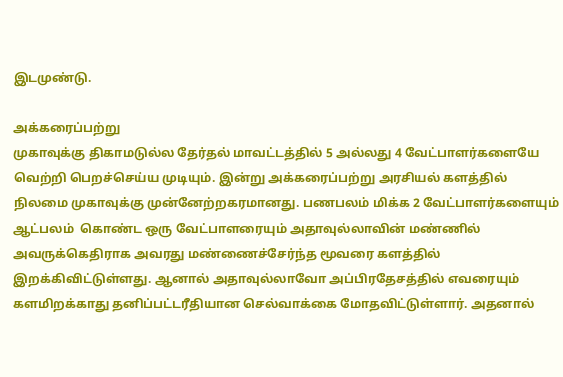இடமுண்டு.

அக்கரைப்பற்று
முகாவுக்கு திகாமடுல்ல தேர்தல் மாவட்டத்தில் 5 அல்லது 4 வேட்பாளர்களையே வெற்றி பெறச்செய்ய முடியும். இன்று அக்கரைப்பற்று அரசியல் களத்தில் நிலமை முகாவுக்கு முன்னேற்றகரமானது. பணபலம் மிக்க 2 வேட்பாளர்களையும் ஆட்பலம்  கொண்ட ஒரு வேட்பாளரையும் அதாவுல்லாவின் மண்ணில் அவருக்கெதிராக அவரது மண்ணைச்சேர்ந்த மூவரை களத்தில் இறக்கிவிட்டுள்ளது. ஆனால் அதாவுல்லாவோ அப்பிரதேசத்தில் எவரையும் களமிறக்காது தனிப்பட்டரீதியான செல்வாக்கை மோதவிட்டுள்ளார். அதனால்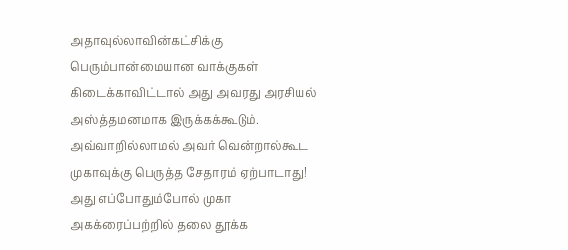அதாவுல்லாவின்கட்சிக்கு பெரும்பான்மையான வாக்குகள் கிடைக்காவிட்டால் அது அவரது அரசியல் அஸ்த்தமனமாக இருக்கக்கூடும். அவ்வாறில்லாமல் அவர் வென்றால்கூட முகாவுக்கு பெருத்த சேதாரம் ஏற்பாடாது! அது எப்போதும்போல் முகா அகக்ரைப்பற்றில் தலை தூக்க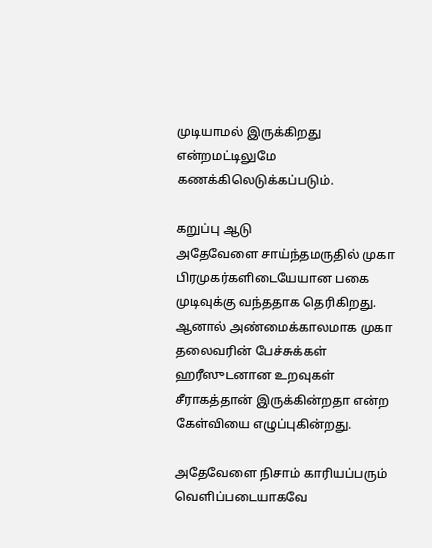முடியாமல் இருக்கிறது என்றமட்டிலுமே கணக்கிலெடுக்கப்படும்.

கறுப்பு ஆடு
அதேவேளை சாய்ந்தமருதில் முகா பிரமுகர்களிடையேயான பகை முடிவுக்கு வந்ததாக தெரிகிறது. ஆனால் அண்மைக்காலமாக முகா தலைவரின் பேச்சுக்கள் ஹரீஸுடனான உறவுகள் சீராகத்தான் இருக்கின்றதா என்ற கேள்வியை எழுப்புகின்றது.

அதேவேளை நிசாம் காரியப்பரும் வெளிப்படையாகவே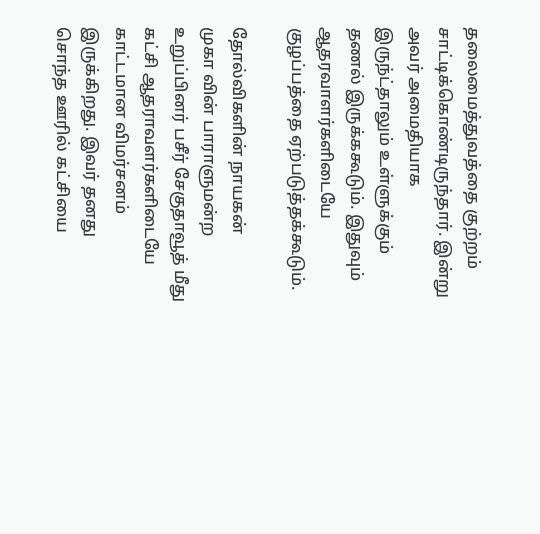தலைமைத்துவத்தை குற்றம் சாட்டிக்கொண்டிருந்தார். இன்று அவர் அமைதியாக இருந்ட்தாலும் உள்ளுக்கும் தணல் இருக்ககூடும். இதுவும் ஆதரவாளர்களிடையே குழப்பத்தை ஏற்படுத்தக்கூடும்.

தோல்விகளின் நாயகன்
முகா வின் பாராளுமன்ற உறுப்பினர் பசீர் சேகுதாவூத் மீது கட்சி ஆதராவளர்களிடையே காட்டமான விமர்சனம் இருக்கிறது. இவர் தனது சொந்த ஊரில் கட்சியை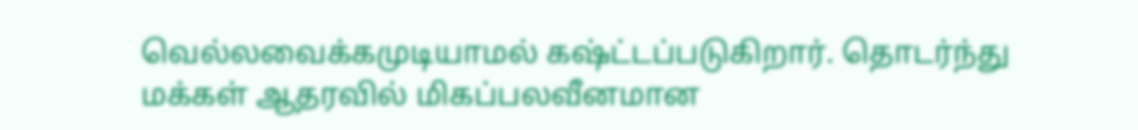வெல்லவைக்கமுடியாமல் கஷ்ட்டப்படுகிறார். தொடர்ந்து மக்கள் ஆதரவில் மிகப்பலவீனமான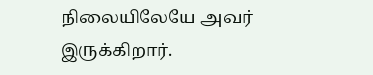நிலையிலேயே அவர் இருக்கிறார்.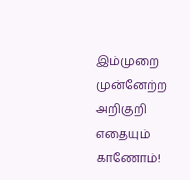இம்முறை  முன்னேற்ற அறிகுறி எதையும் காணோம்!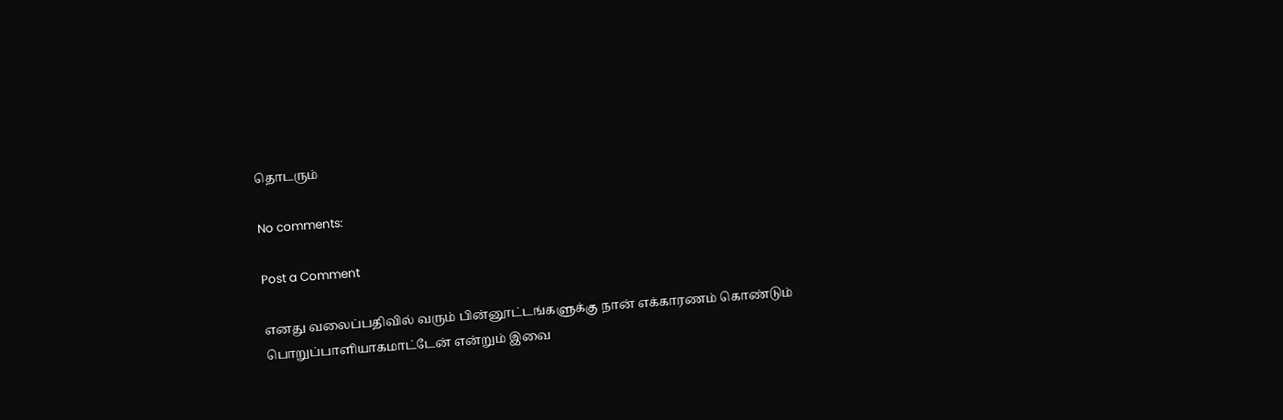தொடரும்

No comments:

Post a Comment

எனது வலைப்பதிவில் வரும் பின்னூட்டங்களுக்கு நான் எக்காரணம் கொண்டும் பொறுப்பாளியாகமாட்டேன் என்றும் இவை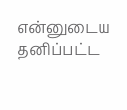என்னுடைய தனிப்பட்ட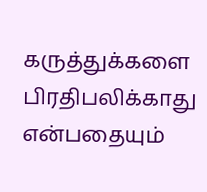கருத்துக்களை பிரதிபலிக்காது என்பதையும்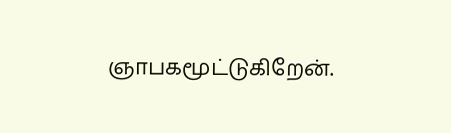ஞாபகமூட்டுகிறேன்.